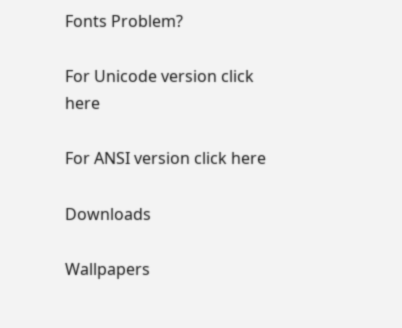Fonts Problem?

For Unicode version click here

For ANSI version click here

Downloads

Wallpapers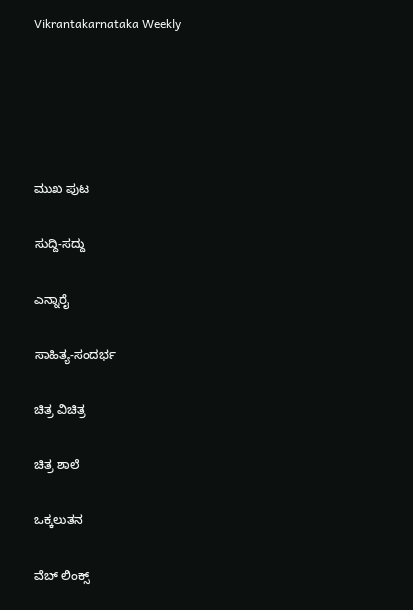Vikrantakarnataka Weekly





ಮುಖ ಪುಟ

ಸುದ್ದಿ-ಸದ್ದು

ಎನ್ನಾರೈ

ಸಾಹಿತ್ಯ-ಸಂದರ್ಭ

ಚಿತ್ರ ವಿಚಿತ್ರ

ಚಿತ್ರ ಶಾಲೆ

ಒಕ್ಕಲುತನ

ವೆಬ್ ಲಿಂಕ್ಸ್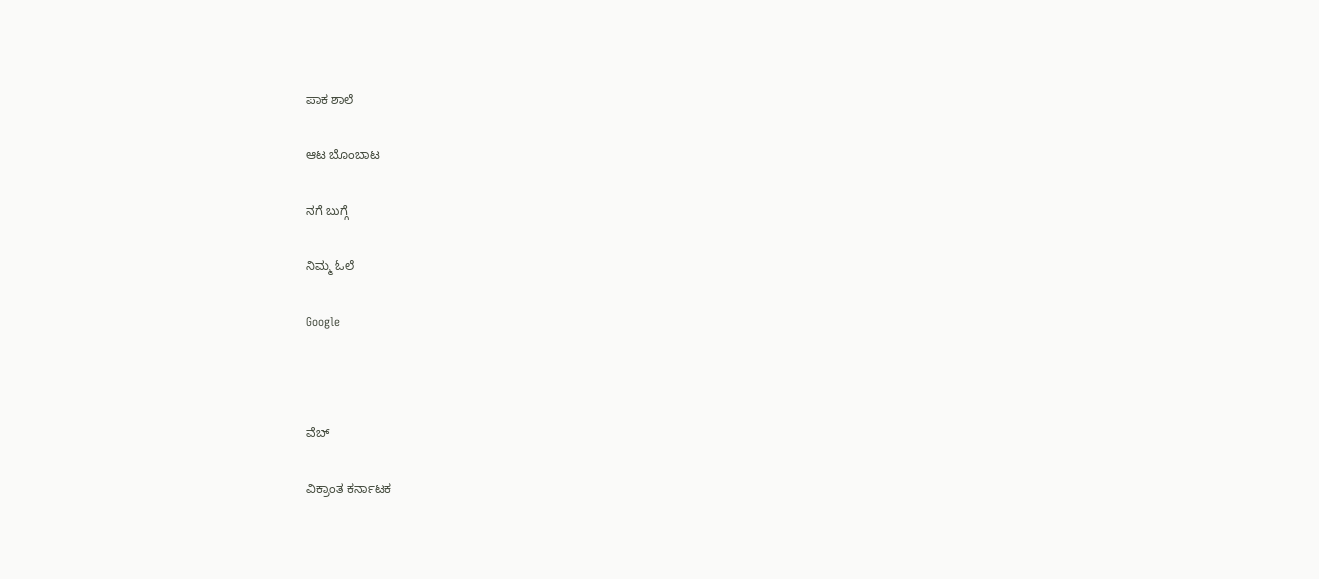ಪಾಕ ಶಾಲೆ

ಆಟ ಬೊಂಬಾಟ

ನಗೆ ಬುಗ್ಗೆ

ನಿಮ್ಮ ಓಲೆ

Google



ವೆಬ್

ವಿಕ್ರಾಂತ ಕರ್ನಾಟಕ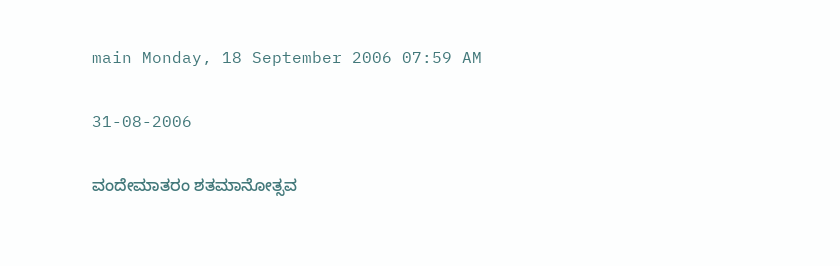main Monday, 18 September 2006 07:59 AM

31-08-2006

ವಂದೇಮಾತರಂ ಶತಮಾನೋತ್ಸವ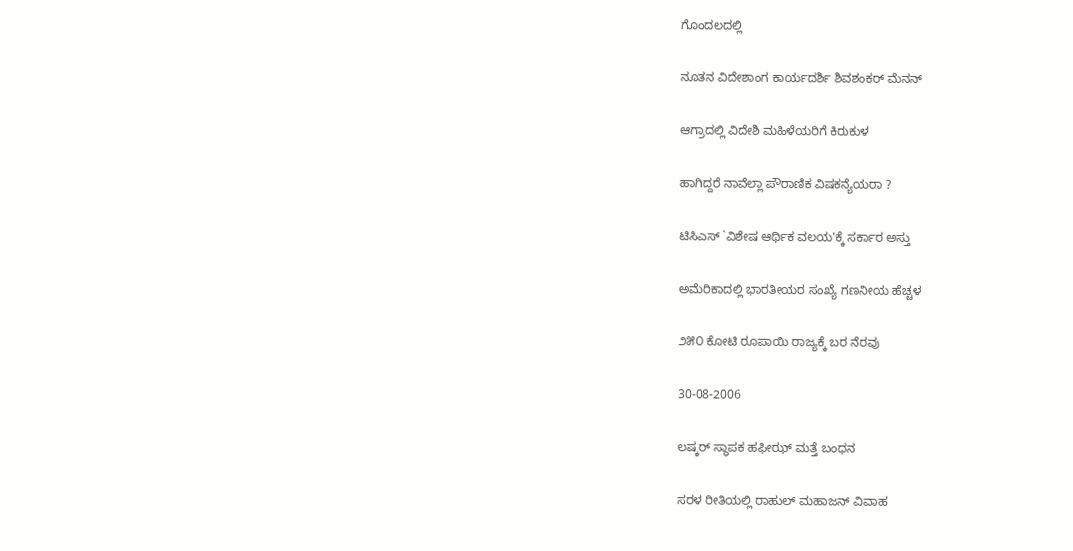ಗೊಂದಲದಲ್ಲಿ

ನೂತನ ವಿದೇಶಾಂಗ ಕಾರ್ಯದರ್ಶಿ ಶಿವಶಂಕರ್ ಮೆನನ್

ಆಗ್ರಾದಲ್ಲಿ ವಿದೇಶಿ ಮಹಿಳೆಯರಿಗೆ ಕಿರುಕುಳ

ಹಾಗಿದ್ದರೆ ನಾವೆಲ್ಲಾ ಪೌರಾಣಿಕ ವಿಷಕನ್ಯೆಯರಾ ?

ಟಿಸಿಎಸ್ `ವಿಶೇಷ ಆರ್ಥಿಕ ವಲಯ'ಕ್ಕೆ ಸರ್ಕಾರ ಅಸ್ತು

ಅಮೆರಿಕಾದಲ್ಲಿ ಭಾರತೀಯರ ಸಂಖ್ಯೆ ಗಣನೀಯ ಹೆಚ್ಚಳ

೨೫೦ ಕೋಟಿ ರೂಪಾಯಿ ರಾಜ್ಯಕ್ಕೆ ಬರ ನೆರವು

30-08-2006

ಲಷ್ಕರ್ ಸ್ಥಾಪಕ ಹಫೀಝ್ ಮತ್ತೆ ಬಂಧನ

ಸರಳ ರೀತಿಯಲ್ಲಿ ರಾಹುಲ್ ಮಹಾಜನ್ ವಿವಾಹ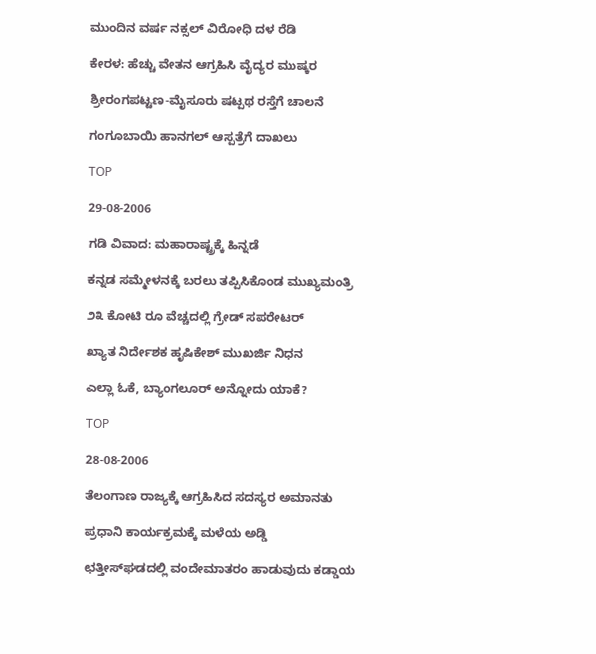ಮುಂದಿನ ವರ್ಷ ನಕ್ಸಲ್ ವಿರೋಧಿ ದಳ ರೆಡಿ

ಕೇರಳ: ಹೆಚ್ಚು ವೇತನ ಆಗ್ರಹಿಸಿ ವೈದ್ಯರ ಮುಷ್ಕರ

ಶ್ರೀರಂಗಪಟ್ಟಣ-ಮೈಸೂರು ಷಟ್ಪಥ ರಸ್ತೆಗೆ ಚಾಲನೆ

ಗಂಗೂಬಾಯಿ ಹಾನಗಲ್ ಆಸ್ಪತ್ರೆಗೆ ದಾಖಲು

TOP

29-08-2006

ಗಡಿ ವಿವಾದ: ಮಹಾರಾಷ್ಟ್ರಕ್ಕೆ ಹಿನ್ನಡೆ

ಕನ್ನಡ ಸಮ್ಮೇಳನಕ್ಕೆ ಬರಲು ತಪ್ಪಿಸಿಕೊಂಡ ಮುಖ್ಯಮಂತ್ರಿ

೨೩ ಕೋಟಿ ರೂ ವೆಚ್ಚದಲ್ಲಿ ಗ್ರೇಡ್ ಸಪರೇಟರ್

ಖ್ಯಾತ ನಿರ್ದೇಶಕ ಹೃಷಿಕೇಶ್ ಮುಖರ್ಜಿ ನಿಧನ

ಎಲ್ಲಾ ಓಕೆ, ಬ್ಯಾಂಗಲೂರ್ ಅನ್ನೋದು ಯಾಕೆ?

TOP

28-08-2006

ತೆಲಂಗಾಣ ರಾಜ್ಯಕ್ಕೆ ಆಗ್ರಹಿಸಿದ ಸದಸ್ಯರ ಅಮಾನತು

ಪ್ರಧಾನಿ ಕಾರ್ಯಕ್ರಮಕ್ಕೆ ಮಳೆಯ ಅಡ್ಡಿ

ಛತ್ತೀಸ್‌ಘಡದಲ್ಲಿ ವಂದೇಮಾತರಂ ಹಾಡುವುದು ಕಡ್ಡಾಯ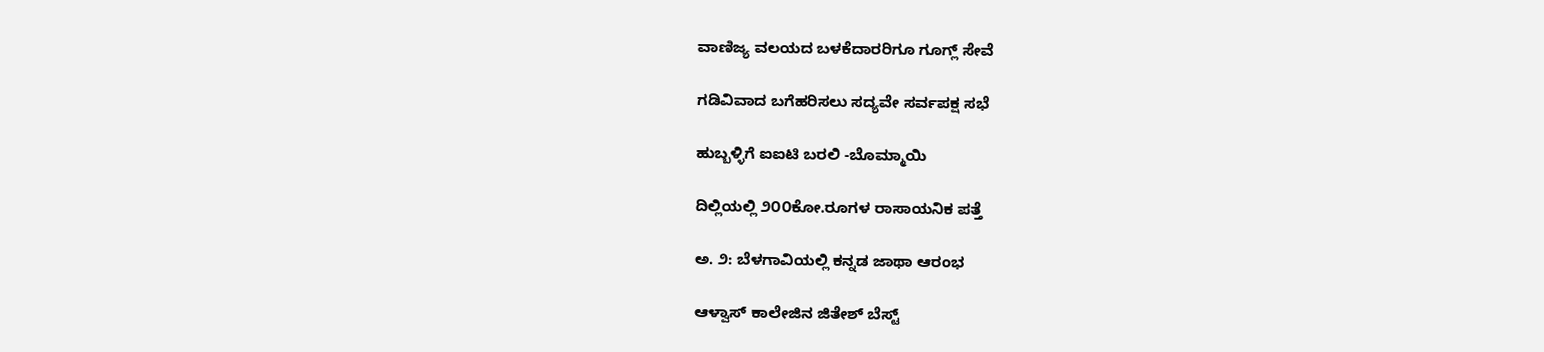ವಾಣಿಜ್ಯ ವಲಯದ ಬಳಕೆದಾರರಿಗೂ ಗೂಗ್ಲ್ ಸೇವೆ

ಗಡಿವಿವಾದ ಬಗೆಹರಿಸಲು ಸದ್ಯವೇ ಸರ್ವಪಕ್ಷ ಸಭೆ

ಹುಬ್ಬಳ್ಳಿಗೆ ಐಐಟಿ ಬರಲಿ -ಬೊಮ್ಮಾಯಿ

ದಿಲ್ಲಿಯಲ್ಲಿ ೨೦೦ಕೋ.ರೂಗಳ ರಾಸಾಯನಿಕ ಪತ್ತೆ

ಅ. ೨: ಬೆಳಗಾವಿಯಲ್ಲಿ ಕನ್ನಡ ಜಾಥಾ ಆರಂಭ

ಆಳ್ವಾಸ್ ಕಾಲೇಜಿನ ಜಿತೇಶ್ ಬೆಸ್ಟ್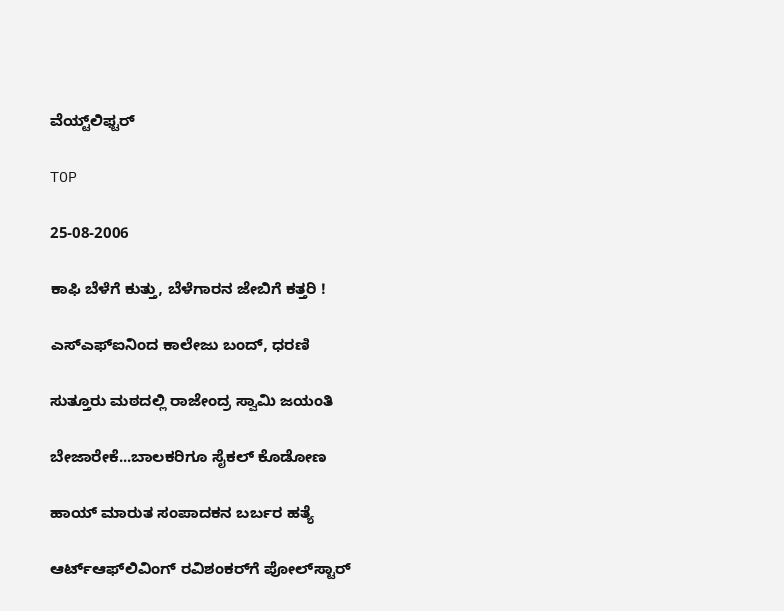ವೆಯ್ಟ್‌ಲಿಫ್ಟರ್

TOP

25-08-2006

ಕಾಫಿ ಬೆಳೆಗೆ ಕುತ್ತು, ಬೆಳೆಗಾರನ ಜೇಬಿಗೆ ಕತ್ತರಿ !

ಎಸ್‌ಎಫ್‌ಐನಿಂದ ಕಾಲೇಜು ಬಂದ್, ಧರಣಿ

ಸುತ್ತೂರು ಮಠದಲ್ಲಿ ರಾಜೇಂದ್ರ ಸ್ವಾಮಿ ಜಯಂತಿ

ಬೇಜಾರೇಕೆ...ಬಾಲಕರಿಗೂ ಸೈಕಲ್ ಕೊಡೋಣ

ಹಾಯ್ ಮಾರುತ ಸಂಪಾದಕನ ಬರ್ಬರ ಹತ್ಯೆ

ಆರ್ಟ್‌ಆಫ್‌ಲಿವಿಂಗ್ ರವಿಶಂಕರ್‌ಗೆ ಪೋಲ್‌ಸ್ಟಾರ್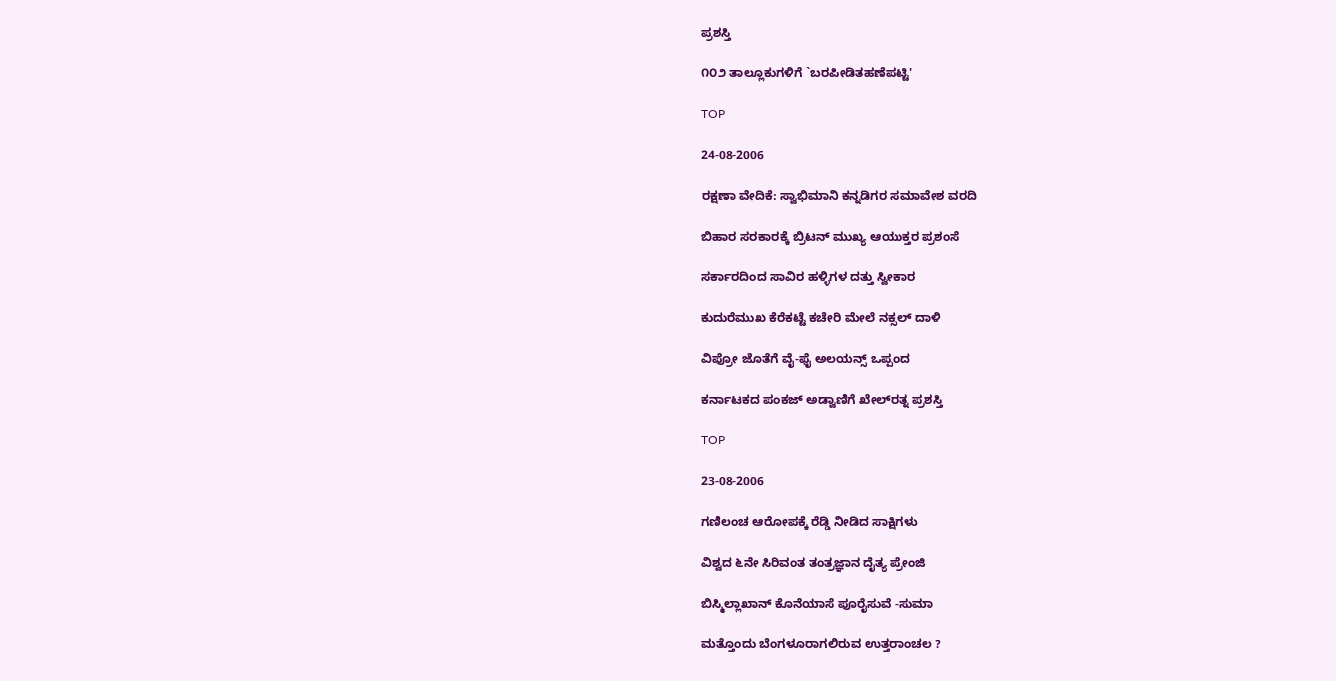ಪ್ರಶಸ್ತಿ

೧೦೨ ತಾಲ್ಲೂಕುಗಳಿಗೆ `ಬರಪೀಡಿತಹಣೆಪಟ್ಟಿ'

TOP

24-08-2006

ರಕ್ಷಣಾ ವೇದಿಕೆ: ಸ್ವಾಭಿಮಾನಿ ಕನ್ನಡಿಗರ ಸಮಾವೇಶ ವರದಿ

ಬಿಹಾರ ಸರಕಾರಕ್ಕೆ ಬ್ರಿಟನ್ ಮುಖ್ಯ ಆಯುಕ್ತರ ಪ್ರಶಂಸೆ

ಸರ್ಕಾರದಿಂದ ಸಾವಿರ ಹಳ್ಳಿಗಳ ದತ್ತು ಸ್ವೀಕಾರ

ಕುದುರೆಮುಖ ಕೆರೆಕಟ್ಟೆ ಕಚೇರಿ ಮೇಲೆ ನಕ್ಸಲ್ ದಾಳಿ

ವಿಪ್ರೋ ಜೊತೆಗೆ ವೈ-ಫೈ ಅಲಯನ್ಸ್ ಒಪ್ಪಂದ

ಕರ್ನಾಟಕದ ಪಂಕಜ್ ಅಡ್ವಾಣಿಗೆ ಖೇಲ್‌ರತ್ನ ಪ್ರಶಸ್ತಿ

TOP

23-08-2006

ಗಣಿಲಂಚ ಆರೋಪಕ್ಕೆ ರೆಡ್ಡಿ ನೀಡಿದ ಸಾಕ್ಷಿಗಳು

ವಿಶ್ವದ ೬ನೇ ಸಿರಿವಂತ ತಂತ್ರಜ್ಞಾನ ದೈತ್ಯ ಪ್ರೇಂಜಿ

ಬಿಸ್ಮಿಲ್ಲಾಖಾನ್ ಕೊನೆಯಾಸೆ ಪೂರೈಸುವೆ -ಸುಮಾ

ಮತ್ತೊಂದು ಬೆಂಗಳೂರಾಗಲಿರುವ ಉತ್ತರಾಂಚಲ ?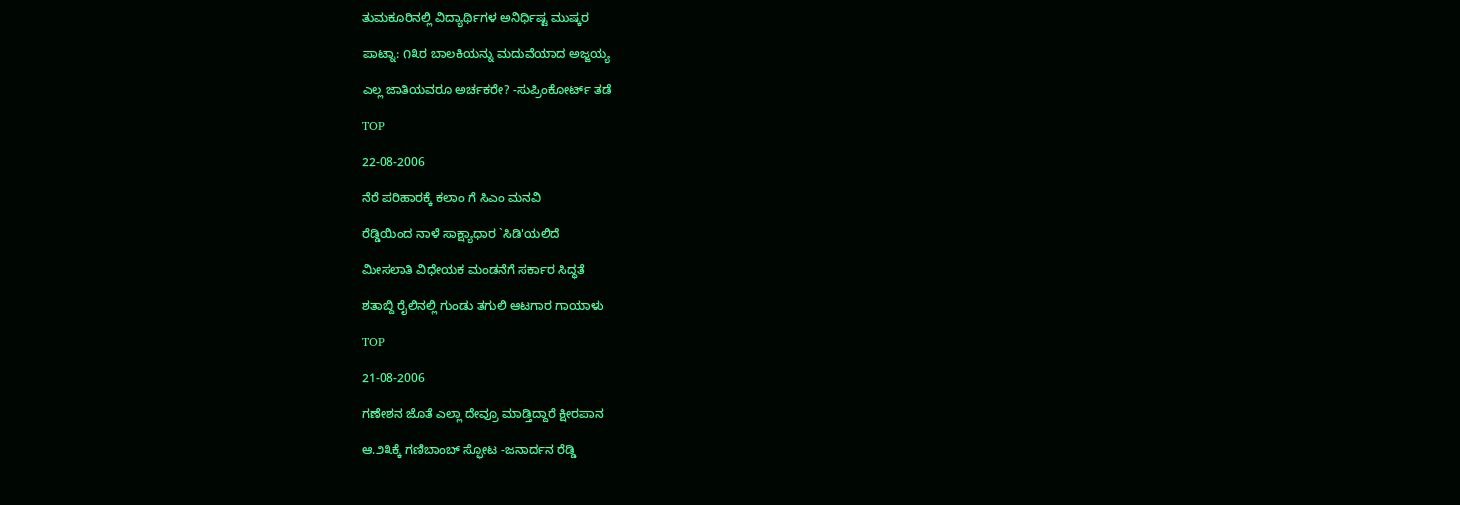ತುಮಕೂರಿನಲ್ಲಿ ವಿದ್ಯಾರ್ಥಿಗಳ ಅನಿರ್ಧಿಷ್ಟ ಮುಷ್ಕರ

ಪಾಟ್ನಾ: ೧೩ರ ಬಾಲಕಿಯನ್ನು ಮದುವೆಯಾದ ಅಜ್ಜಯ್ಯ

ಎಲ್ಲ ಜಾತಿಯವರೂ ಅರ್ಚಕರೇ? -ಸುಪ್ರಿಂಕೋರ್ಟ್ ತಡೆ

TOP

22-08-2006

ನೆರೆ ಪರಿಹಾರಕ್ಕೆ ಕಲಾಂ ಗೆ ಸಿಎಂ ಮನವಿ

ರೆಡ್ಡಿಯಿಂದ ನಾಳೆ ಸಾಕ್ಷ್ಯಾಧಾರ `ಸಿಡಿ'ಯಲಿದೆ

ಮೀಸಲಾತಿ ವಿಧೇಯಕ ಮಂಡನೆಗೆ ಸರ್ಕಾರ ಸಿದ್ಧತೆ

ಶತಾಬ್ದಿ ರೈಲಿನಲ್ಲಿ ಗುಂಡು ತಗುಲಿ ಆಟಗಾರ ಗಾಯಾಳು

TOP

21-08-2006

ಗಣೇಶನ ಜೊತೆ ಎಲ್ಲಾ ದೇವ್ರೂ ಮಾಡ್ತಿದ್ದಾರೆ ಕ್ಷೀರಪಾನ

ಆ.೨೩ಕ್ಕೆ ಗಣಿಬಾಂಬ್ ಸ್ಫೋಟ -ಜನಾರ್ದನ ರೆಡ್ಡಿ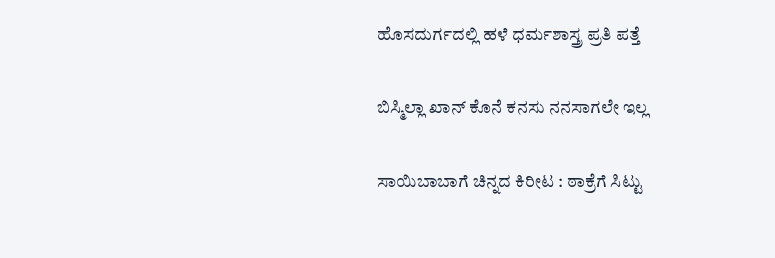ಹೊಸದುರ್ಗದಲ್ಲಿ ಹಳೆ ಧರ್ಮಶಾಸ್ತ್ರ ಪ್ರತಿ ಪತ್ತೆ

ಬಿಸ್ಮಿಲ್ಲಾ ಖಾನ್ ಕೊನೆ ಕನಸು ನನಸಾಗಲೇ ಇಲ್ಲ

ಸಾಯಿಬಾಬಾಗೆ ಚಿನ್ನದ ಕಿರೀಟ : ಠಾಕ್ರೆಗೆ ಸಿಟ್ಟು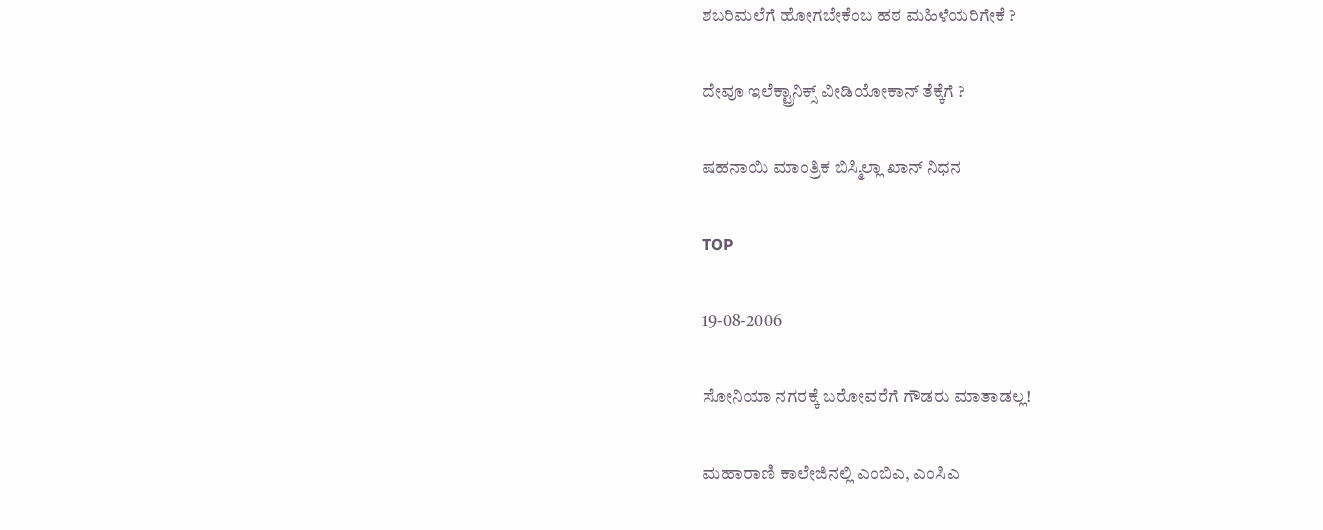ಶಬರಿಮಲೆಗೆ ಹೋಗಬೇಕೆಂಬ ಹಠ ಮಹಿಳೆಯರಿಗೇಕೆ ?

ದೇವೂ ಇಲೆಕ್ಟ್ರಾನಿಕ್ಸ್ ವೀಡಿಯೋಕಾನ್ ತೆಕ್ಕೆಗೆ ?

ಷಹನಾಯಿ ಮಾಂತ್ರಿಕ ಬಿಸ್ಮಿಲ್ಲಾ ಖಾನ್ ನಿಧನ

TOP

19-08-2006

ಸೋನಿಯಾ ನಗರಕ್ಕೆ ಬರೋವರೆಗೆ ಗೌಡರು ಮಾತಾಡಲ್ಲ!

ಮಹಾರಾಣಿ ಕಾಲೇಜಿನಲ್ಲಿ ಎಂಬಿಎ, ಎಂಸಿಎ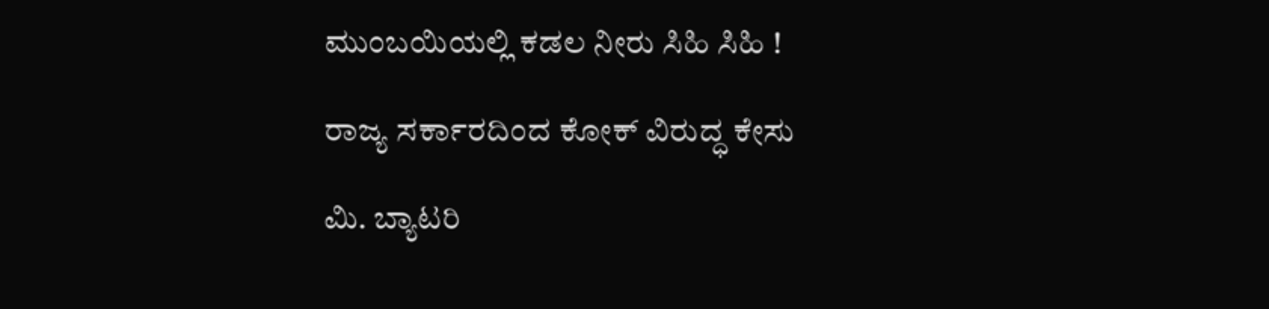ಮುಂಬಯಿಯಲ್ಲಿ ಕಡಲ ನೀರು ಸಿಹಿ ಸಿಹಿ !

ರಾಜ್ಯ ಸರ್ಕಾರದಿಂದ ಕೋಕ್ ವಿರುದ್ಧ ಕೇಸು

ಮಿ. ಬ್ಯಾಟರಿ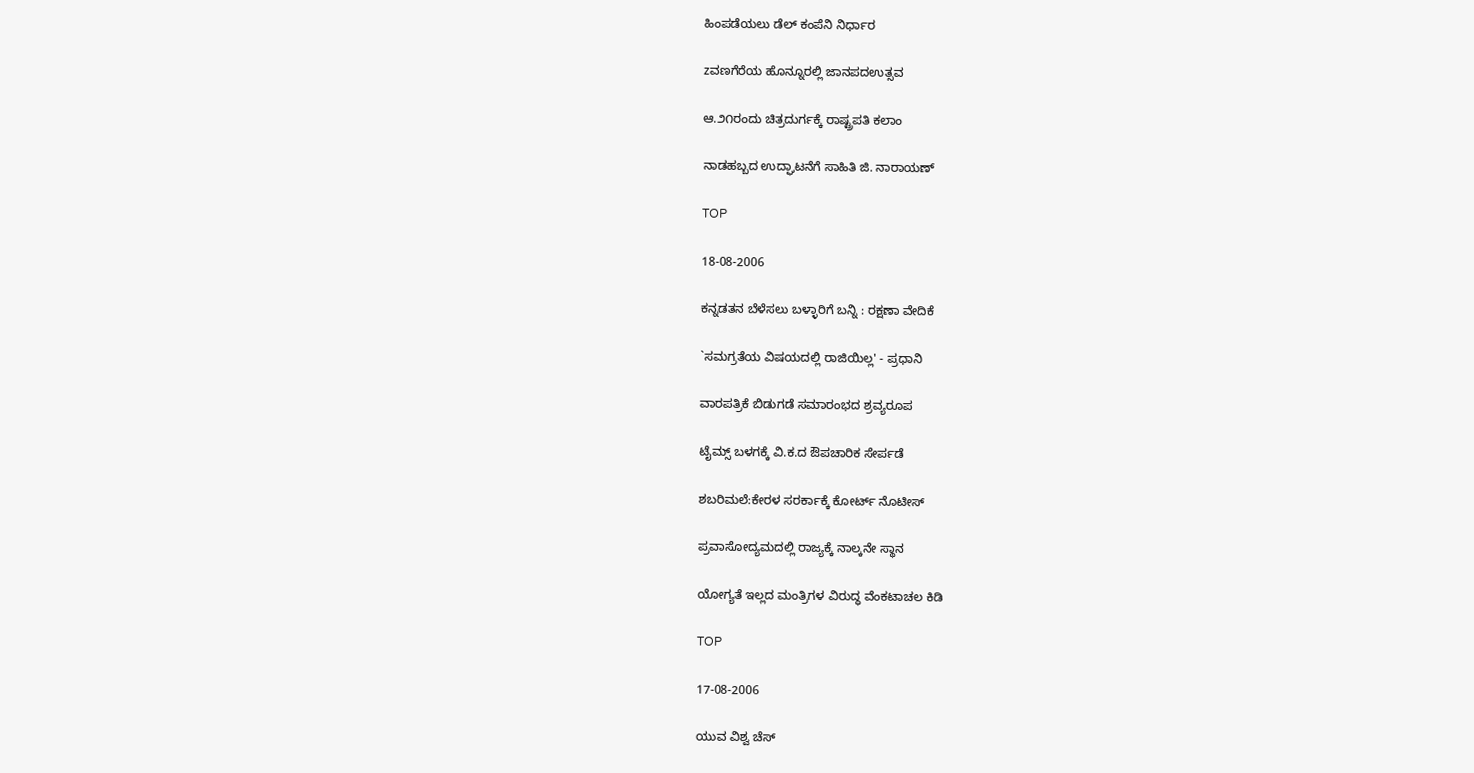ಹಿಂಪಡೆಯಲು ಡೆಲ್ ಕಂಪೆನಿ ನಿರ್ಧಾರ

zವಣಗೆರೆಯ ಹೊನ್ನೂರಲ್ಲಿ ಜಾನಪದಉತ್ಸವ

ಆ.೨೧ರಂದು ಚಿತ್ರದುರ್ಗಕ್ಕೆ ರಾಷ್ಟ್ರಪತಿ ಕಲಾಂ

ನಾಡಹಬ್ಬದ ಉದ್ಘಾಟನೆಗೆ ಸಾಹಿತಿ ಜಿ. ನಾರಾಯಣ್

TOP

18-08-2006

ಕನ್ನಡತನ ಬೆಳೆಸಲು ಬಳ್ಳಾರಿಗೆ ಬನ್ನಿ : ರಕ್ಷಣಾ ವೇದಿಕೆ

`ಸಮಗ್ರತೆಯ ವಿಷಯದಲ್ಲಿ ರಾಜಿಯಿಲ್ಲ' - ಪ್ರಧಾನಿ

ವಾರಪತ್ರಿಕೆ ಬಿಡುಗಡೆ ಸಮಾರಂಭದ ಶ್ರವ್ಯರೂಪ

ಟೈಮ್ಸ್ ಬಳಗಕ್ಕೆ ವಿ.ಕ.ದ ಔಪಚಾರಿಕ ಸೇರ್ಪಡೆ

ಶಬರಿಮಲೆ:ಕೇರಳ ಸರರ್ಕಾಕ್ಕೆ ಕೋರ್ಟ್ ನೊಟೀಸ್

ಪ್ರವಾಸೋದ್ಯಮದಲ್ಲಿ ರಾಜ್ಯಕ್ಕೆ ನಾಲ್ಕನೇ ಸ್ಥಾನ

ಯೋಗ್ಯತೆ ಇಲ್ಲದ ಮಂತ್ರಿಗಳ ವಿರುದ್ಧ ವೆಂಕಟಾಚಲ ಕಿಡಿ

TOP

17-08-2006

ಯುವ ವಿಶ್ವ ಚೆಸ್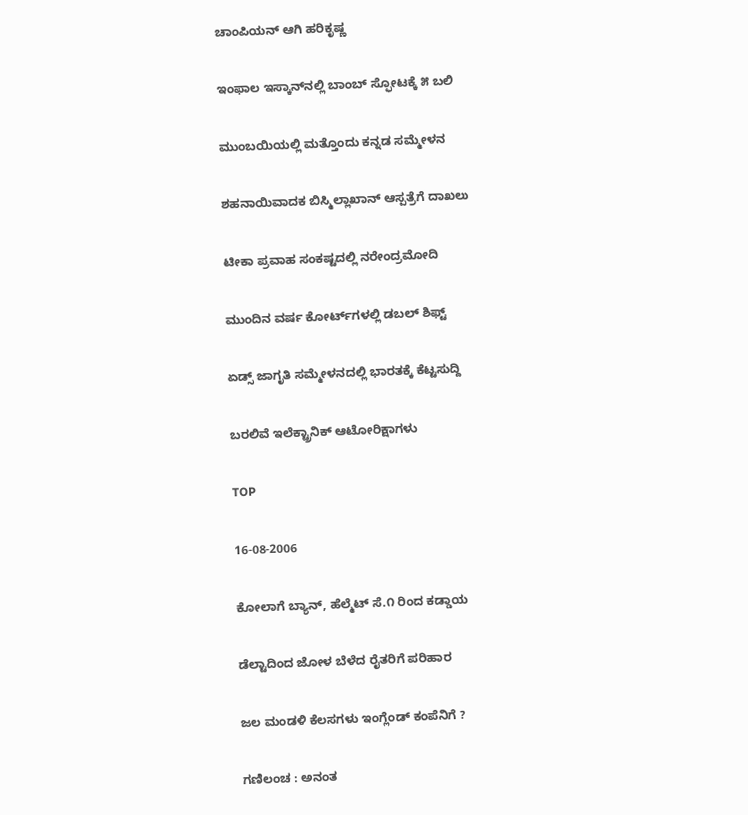ಚಾಂಪಿಯನ್ ಆಗಿ ಹರಿಕೃಷ್ಣ

ಇಂಫಾಲ ಇಸ್ಕಾನ್‌ನಲ್ಲಿ ಬಾಂಬ್ ಸ್ಫೋಟಕ್ಕೆ ೫ ಬಲಿ

ಮುಂಬಯಿಯಲ್ಲಿ ಮತ್ತೊಂದು ಕನ್ನಡ ಸಮ್ಮೇಳನ

ಶಹನಾಯಿವಾದಕ ಬಿಸ್ಮಿಲ್ಲಾಖಾನ್ ಆಸ್ಪತ್ರೆಗೆ ದಾಖಲು

ಟೀಕಾ ಪ್ರವಾಹ ಸಂಕಷ್ಟದಲ್ಲಿ ನರೇಂದ್ರಮೋದಿ

ಮುಂದಿನ ವರ್ಷ ಕೋರ್ಟ್‌ಗಳಲ್ಲಿ ಡಬಲ್ ಶಿಫ್ಟ್

ಏಡ್ಸ್ ಜಾಗೃತಿ ಸಮ್ಮೇಳನದಲ್ಲಿ ಭಾರತಕ್ಕೆ ಕೆಟ್ಟಸುದ್ದಿ

ಬರಲಿವೆ ಇಲೆಕ್ಟ್ರಾನಿಕ್ ಆಟೋರಿಕ್ಷಾಗಳು

TOP

16-08-2006

ಕೋಲಾಗೆ ಬ್ಯಾನ್, ಹೆಲ್ಮೆಟ್ ಸೆ.೧ ರಿಂದ ಕಡ್ಡಾಯ

ಡೆಲ್ಟಾದಿಂದ ಜೋಳ ಬೆಳೆದ ರೈತರಿಗೆ ಪರಿಹಾರ

ಜಲ ಮಂಡಳಿ ಕೆಲಸಗಳು ಇಂಗ್ಲೆಂಡ್ ಕಂಪೆನಿಗೆ ?

ಗಣಿಲಂಚ : ಅನಂತ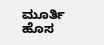ಮೂರ್ತಿ ಹೊಸ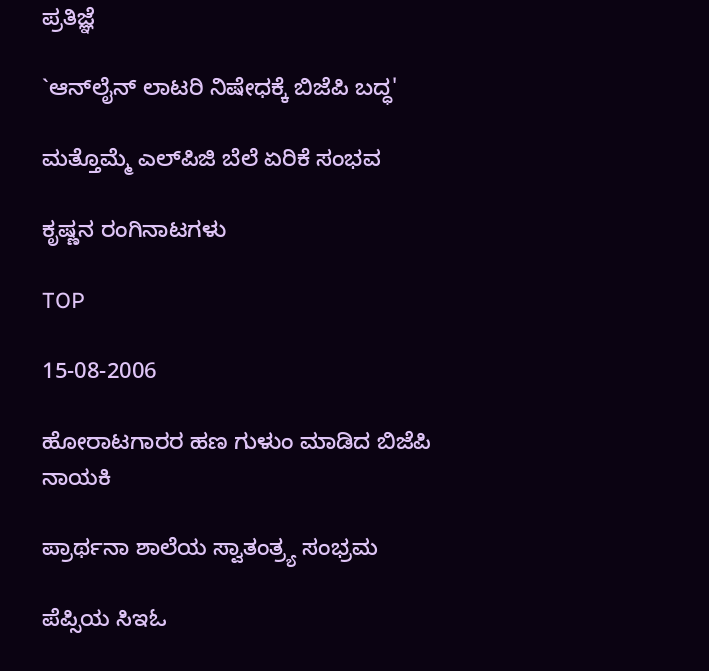ಪ್ರತಿಜ್ಞೆ

`ಆನ್‌ಲೈನ್ ಲಾಟರಿ ನಿಷೇಧಕ್ಕೆ ಬಿಜೆಪಿ ಬದ್ಧ'

ಮತ್ತೊಮ್ಮೆ ಎಲ್‌ಪಿಜಿ ಬೆಲೆ ಏರಿಕೆ ಸಂಭವ

ಕೃಷ್ಣನ ರಂಗಿನಾಟಗಳು

TOP

15-08-2006

ಹೋರಾಟಗಾರರ ಹಣ ಗುಳುಂ ಮಾಡಿದ ಬಿಜೆಪಿ ನಾಯಕಿ

ಪ್ರಾರ್ಥನಾ ಶಾಲೆಯ ಸ್ವಾತಂತ್ರ್ಯ ಸಂಭ್ರಮ

ಪೆಪ್ಸಿಯ ಸಿಇಓ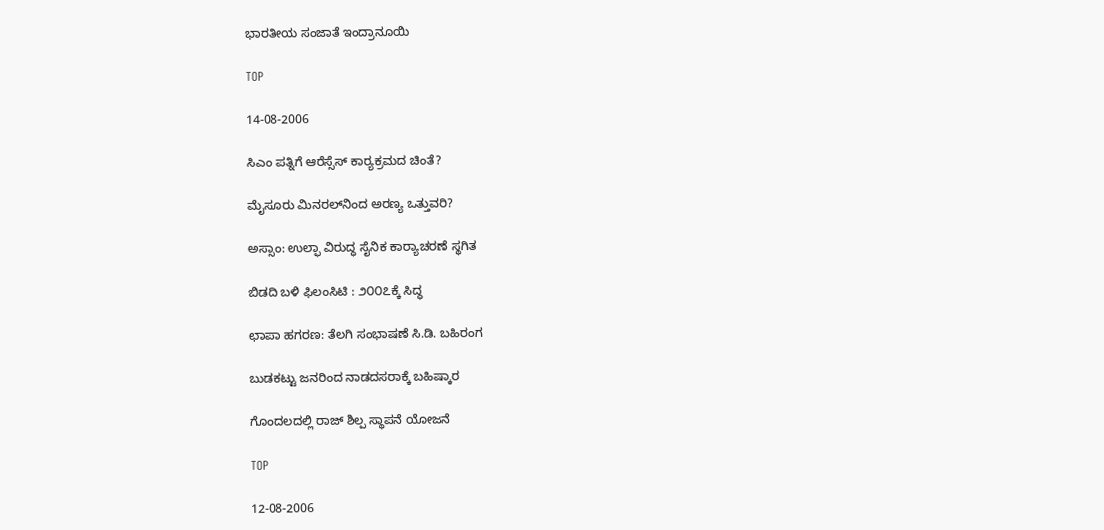ಭಾರತೀಯ ಸಂಜಾತೆ ಇಂದ್ರಾನೂಯಿ

TOP

14-08-2006

ಸಿಎಂ ಪತ್ನಿಗೆ ಆರೆಸ್ಸೆಸ್ ಕಾರ್‍ಯಕ್ರಮದ ಚಿಂತೆ?

ಮೈಸೂರು ಮಿನರಲ್‌ನಿಂದ ಅರಣ್ಯ ಒತ್ತುವರಿ?

ಅಸ್ಸಾಂ: ಉಲ್ಫಾ ವಿರುದ್ಧ ಸೈನಿಕ ಕಾರ್‍ಯಾಚರಣೆ ಸ್ಥಗಿತ

ಬಿಡದಿ ಬಳಿ ಫಿಲಂಸಿಟಿ : ೨೦೦೭ಕ್ಕೆ ಸಿದ್ಧ

ಛಾಪಾ ಹಗರಣ: ತೆಲಗಿ ಸಂಭಾಷಣೆ ಸಿ.ಡಿ. ಬಹಿರಂಗ

ಬುಡಕಟ್ಟು ಜನರಿಂದ ನಾಡದಸರಾಕ್ಕೆ ಬಹಿಷ್ಕಾರ

ಗೊಂದಲದಲ್ಲಿ ರಾಜ್ ಶಿಲ್ಪ ಸ್ಥಾಪನೆ ಯೋಜನೆ

TOP

12-08-2006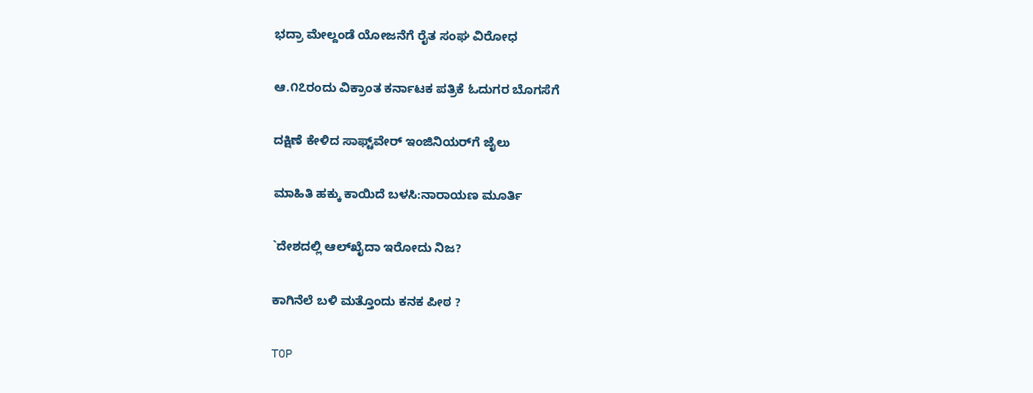ಭದ್ರಾ ಮೇಲ್ದಂಡೆ ಯೋಜನೆಗೆ ರೈತ ಸಂಘ ವಿರೋಧ

ಆ.೧೭ರಂದು ವಿಕ್ರಾಂತ ಕರ್ನಾಟಕ ಪತ್ರಿಕೆ ಓದುಗರ ಬೊಗಸೆಗೆ

ದಕ್ಷಿಣೆ ಕೇಳಿದ ಸಾಫ್ಟ್‌ವೇರ್ ಇಂಜಿನಿಯರ್‌ಗೆ ಜೈಲು

ಮಾಹಿತಿ ಹಕ್ಕು ಕಾಯಿದೆ ಬಳಸಿ:ನಾರಾಯಣ ಮೂರ್ತಿ

`ದೇಶದಲ್ಲಿ ಆಲ್‌ಖೈದಾ ಇರೋದು ನಿಜ?

ಕಾಗಿನೆಲೆ ಬಳಿ ಮತ್ತೊಂದು ಕನಕ ಪೀಠ ?

TOP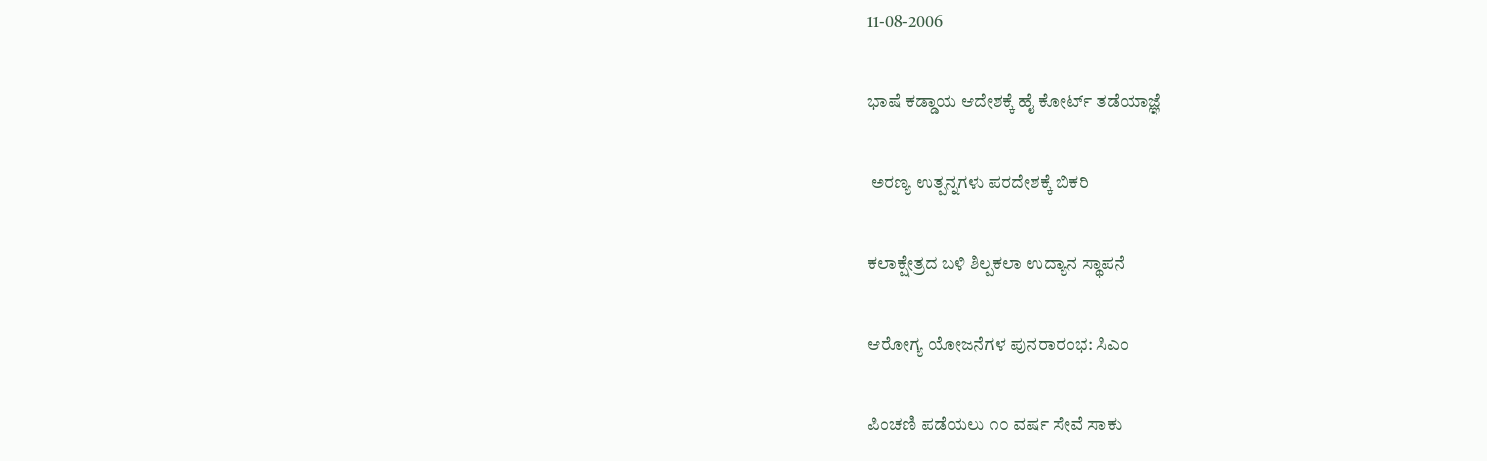11-08-2006

ಭಾಷೆ ಕಡ್ಡಾಯ ಆದೇಶಕ್ಕೆ ಹೈ ಕೋರ್ಟ್ ತಡೆಯಾಜ್ಞೆ

 ಅರಣ್ಯ ಉತ್ಪನ್ನಗಳು ಪರದೇಶಕ್ಕೆ ಬಿಕರಿ

ಕಲಾಕ್ಷೇತ್ರದ ಬಳಿ ಶಿಲ್ಪಕಲಾ ಉದ್ಯಾನ ಸ್ಥಾಪನೆ

ಆರೋಗ್ಯ ಯೋಜನೆಗಳ ಪುನರಾರಂಭ: ಸಿಎಂ

ಪಿಂಚಣಿ ಪಡೆಯಲು ೧೦ ವರ್ಷ ಸೇವೆ ಸಾಕು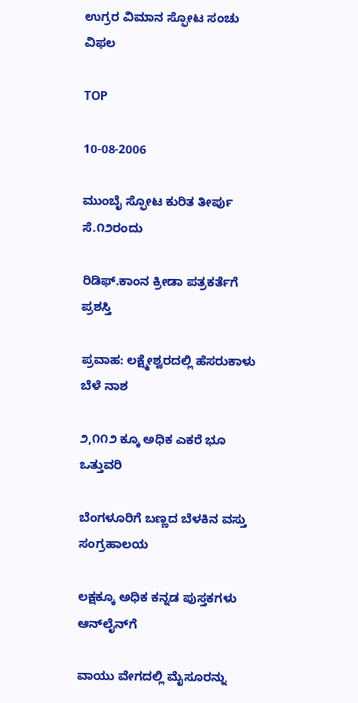ಉಗ್ರರ ವಿಮಾನ ಸ್ಫೋಟ ಸಂಚು ವಿಫಲ

TOP

10-08-2006

ಮುಂಬೈ ಸ್ಫೋಟ ಕುರಿತ ತೀರ್ಪು ಸೆ.೧೨ರಂದು

ರಿಡಿಫ್.ಕಾಂನ ಕ್ರೀಡಾ ಪತ್ರಕರ್ತೆಗೆ ಪ್ರಶಸ್ತಿ

ಪ್ರವಾಹ: ಲಕ್ಷ್ಮೇಶ್ವರದಲ್ಲಿ ಹೆಸರುಕಾಳು ಬೆಳೆ ನಾಶ

೨,೧೧೨ ಕ್ಕೂ ಅಧಿಕ ಎಕರೆ ಭೂ ಒತ್ತುವರಿ

ಬೆಂಗಳೂರಿಗೆ ಬಣ್ಣದ ಬೆಳಕಿನ ವಸ್ತು ಸಂಗ್ರಹಾಲಯ

ಲಕ್ಷಕ್ಕೂ ಅಧಿಕ ಕನ್ನಡ ಪುಸ್ತಕಗಳು ಆನ್‌ಲೈನ್‌ಗೆ

ವಾಯು ವೇಗದಲ್ಲಿ ಮೈಸೂರನ್ನು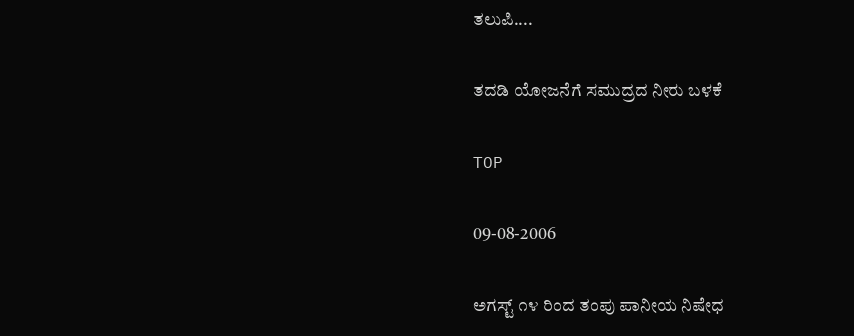ತಲುಪಿ....

ತದಡಿ ಯೋಜನೆಗೆ ಸಮುದ್ರದ ನೀರು ಬಳಕೆ

TOP

09-08-2006

ಅಗಸ್ಟ್ ೧೪ ರಿಂದ ತಂಪು ಪಾನೀಯ ನಿಷೇಧ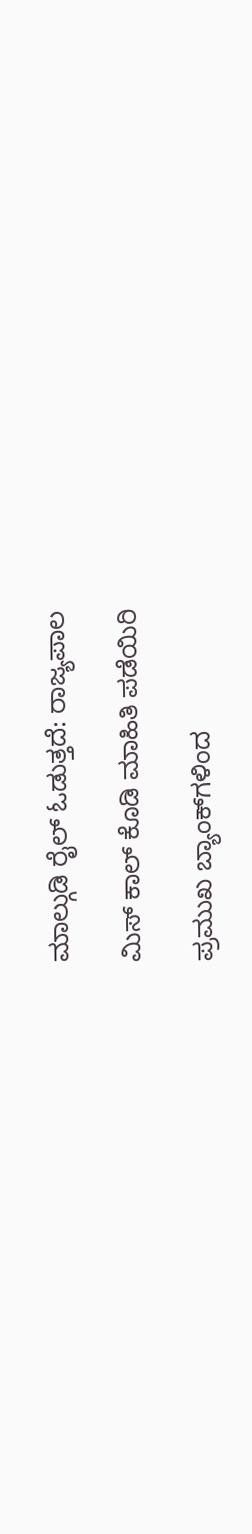ಮಾಲ್ಗುಡಿ ರೈಲ್ ಓಡುತ್ತದೆ: ರಾಜ್ಯಪಾಲ

ಮಿಸ್ ಕಾಲ್ ಕೊಡಿ ಮಾಹಿತಿ ಪಡೆಯಿರಿ

ಪ್ರಮುಖ ಬ್ಯಾಂಕ್‌ಗಳಿಂದ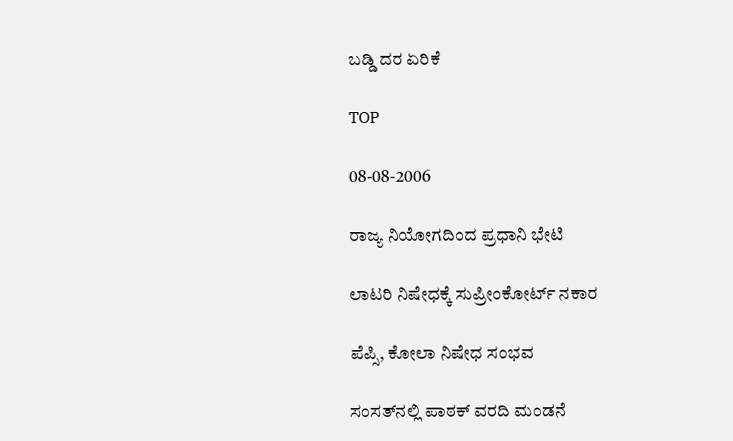ಬಡ್ಡಿ ದರ ಏರಿಕೆ

TOP

08-08-2006

ರಾಜ್ಯ ನಿಯೋಗದಿಂದ ಪ್ರಧಾನಿ ಭೇಟಿ

ಲಾಟರಿ ನಿಷೇಧಕ್ಕೆ ಸುಪ್ರೀಂಕೋರ್ಟ್ ನಕಾರ

ಪೆಪ್ಸಿ, ಕೋಲಾ ನಿಷೇಧ ಸಂಭವ

ಸಂಸತ್‌ನಲ್ಲಿ ಪಾಠಕ್ ವರದಿ ಮಂಡನೆ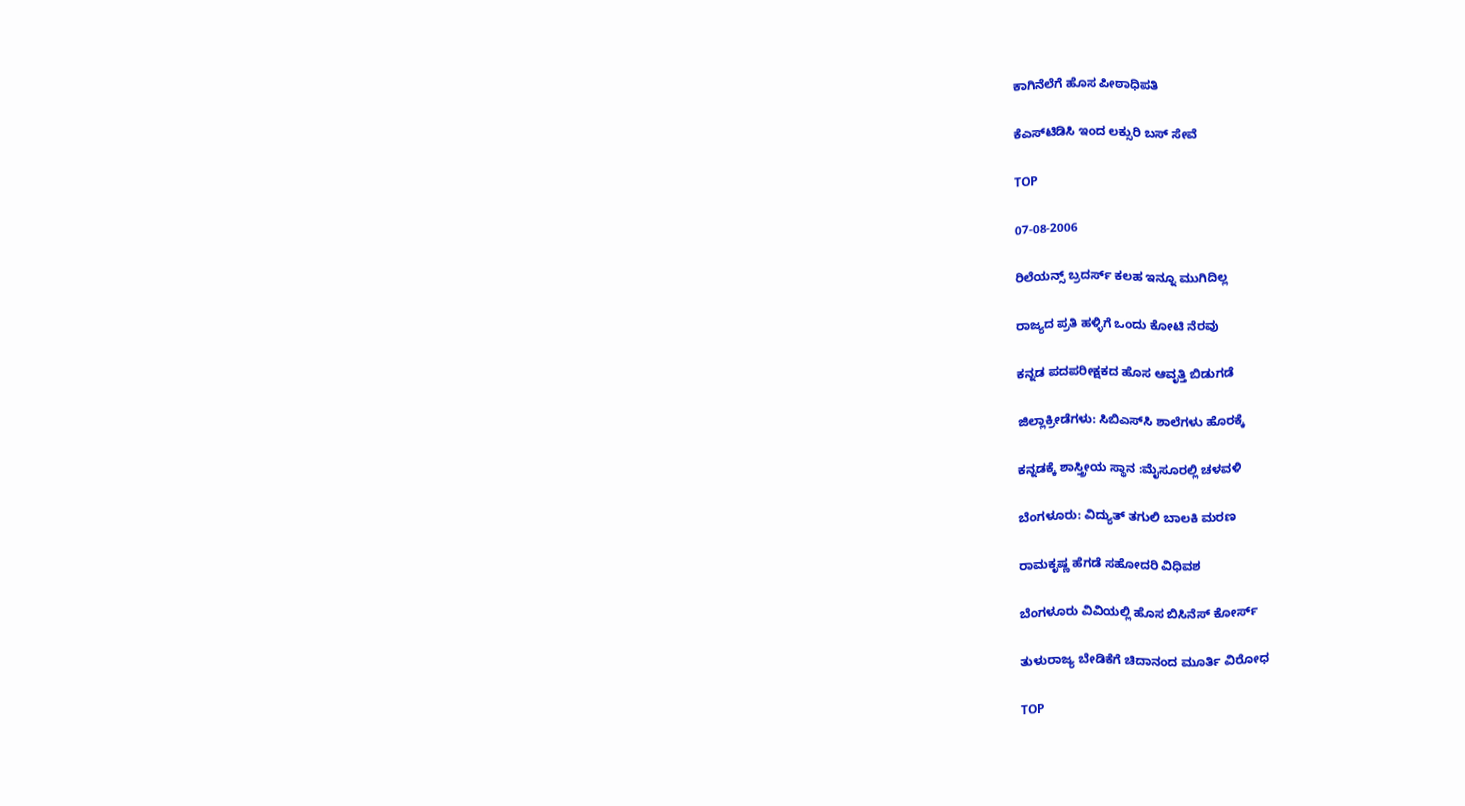ಕಾಗಿನೆಲೆಗೆ ಹೊಸ ಪೀಠಾಧಿಪತಿ

ಕೆಎಸ್‌ಟಿಡಿಸಿ ಇಂದ ಲಕ್ಸುರಿ ಬಸ್ ಸೇವೆ

TOP

07-08-2006

ರಿಲೆಯನ್ಸ್ ಬ್ರದರ್ಸ್ ಕಲಹ ಇನ್ನೂ ಮುಗಿದಿಲ್ಲ

ರಾಜ್ಯದ ಪ್ರತಿ ಹಳ್ಳಿಗೆ ಒಂದು ಕೋಟಿ ನೆರವು

ಕನ್ನಡ ಪದಪರೀಕ್ಷಕದ ಹೊಸ ಆವೃತ್ತಿ ಬಿಡುಗಡೆ

ಜಿಲ್ಲಾಕ್ರೀಡೆಗಳು: ಸಿಬಿಎಸ್‌ಸಿ ಶಾಲೆಗಳು ಹೊರಕ್ಕೆ

ಕನ್ನಡಕ್ಕೆ ಶಾಸ್ತ್ರೀಯ ಸ್ಥಾನ :ಮೈಸೂರಲ್ಲಿ ಚಳವಳಿ

ಬೆಂಗಳೂರು: ವಿದ್ಯುತ್ ತಗುಲಿ ಬಾಲಕಿ ಮರಣ

ರಾಮಕೃಷ್ಣ ಹೆಗಡೆ ಸಹೋದರಿ ವಿಧಿವಶ

ಬೆಂಗಳೂರು ವಿವಿಯಲ್ಲಿ ಹೊಸ ಬಿಸಿನೆಸ್ ಕೋರ್ಸ್

ತುಳುರಾಜ್ಯ ಬೇಡಿಕೆಗೆ ಚಿದಾನಂದ ಮೂರ್ತಿ ವಿರೋಧ

TOP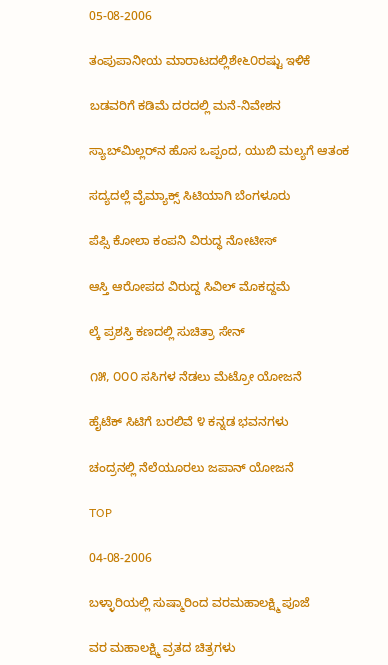05-08-2006

ತಂಪುಪಾನೀಯ ಮಾರಾಟದಲ್ಲಿಶೇ೬೦ರಷ್ಟು ಇಳಿಕೆ

ಬಡವರಿಗೆ ಕಡಿಮೆ ದರದಲ್ಲಿ ಮನೆ-ನಿವೇಶನ

ಸ್ಯಾಬ್‌ಮಿಲ್ಲರ್‌ನ ಹೊಸ ಒಪ್ಪಂದ, ಯುಬಿ ಮಲ್ಯಗೆ ಆತಂಕ

ಸದ್ಯದಲ್ಲೆ ವೈಮ್ಯಾಕ್ಸ್ ಸಿಟಿಯಾಗಿ ಬೆಂಗಳೂರು

ಪೆಪ್ಸಿ ಕೋಲಾ ಕಂಪನಿ ವಿರುದ್ಧ ನೋಟೀಸ್

ಆಸ್ತಿ ಆರೋಪದ ವಿರುದ್ದ ಸಿವಿಲ್ ಮೊಕದ್ದಮೆ

ಲ್ಕೆ ಪ್ರಶಸ್ತಿ ಕಣದಲ್ಲಿ ಸುಚಿತ್ರಾ ಸೇನ್

೧೫, ೦೦೦ ಸಸಿಗಳ ನೆಡಲು ಮೆಟ್ರೋ ಯೋಜನೆ

ಹೈಟೆಕ್ ಸಿಟಿಗೆ ಬರಲಿವೆ ೪ ಕನ್ನಡ ಭವನಗಳು

ಚಂದ್ರನಲ್ಲಿ ನೆಲೆಯೂರಲು ಜಪಾನ್ ಯೋಜನೆ

TOP

04-08-2006

ಬಳ್ಳಾರಿಯಲ್ಲಿ ಸುಷ್ಮಾರಿಂದ ವರಮಹಾಲಕ್ಷ್ಮಿ ಪೂಜೆ

ವರ ಮಹಾಲಕ್ಷ್ಮಿ ವ್ರತದ ಚಿತ್ರಗಳು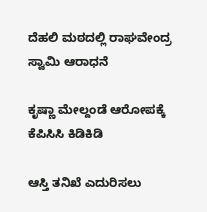ದೆಹಲಿ ಮಠದಲ್ಲಿ ರಾಘವೇಂದ್ರ ಸ್ವಾಮಿ ಆರಾಧನೆ

ಕೃಷ್ಣಾ ಮೇಲ್ದಂಡೆ ಆರೋಪಕ್ಕೆ ಕೆಪಿಸಿಸಿ ಕಿಡಿಕಿಡಿ

ಆಸ್ತಿ ತನಿಖೆ ಎದುರಿಸಲು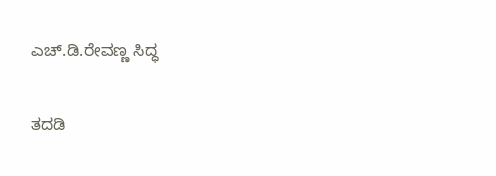ಎಚ್.ಡಿ.ರೇವಣ್ಣ ಸಿದ್ಧ

ತದಡಿ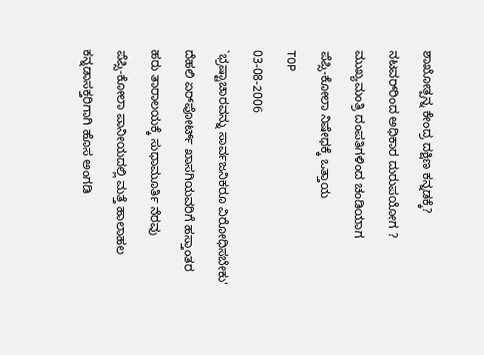ಶಾಖೋತ್ಪನ್ನ ಕೇಂದ್ರ ದಕ್ಷಿಣ ಕನ್ನಡಕ್ಕೆ?

ನಟವರ್‌ರಿಂದ ಅಧಿಕಾರ ದುರುಪಯೋಗ ?

ಮುಖ್ಯಮಂತ್ರಿ ದಂಪತಿಗಳಿಂದ ಚಂಡಿಯಾಗ

ಪೆಪ್ಸಿ-ಕೋಲಾ ನಿಷೇಧಕ್ಕೆ ಒತ್ತಾಯ

TOP

03-08-2006

`ಭ್ರಷ್ಟಾಚಾರವನ್ನು ಸಾರ್ವಜನಿಕರೂ ವಿರೋಧಿಸಬೇಕು'

ದೆಹಲಿ ಏರ್‌ಪೋರ್ಟ್ ಖಾಸಗಿಯವರಿಗೆ ಹಸ್ತಾಂತರ

ಹರು ತಾರಾಲಯಕ್ಕೆ ಸುಧಾಮೂರ್ತಿ ನೆರವು

ಪೆಪ್ಸಿ-ಕೋಲಾ ಪಾನೀಯದಲ್ಲಿ ಮತ್ತೆ ಹಾಲಾಹಲ

ಕನ್ನಡಾಸಕ್ತರಿಗಾಗಿ ಹೊಸ ಅಂಗಡಿ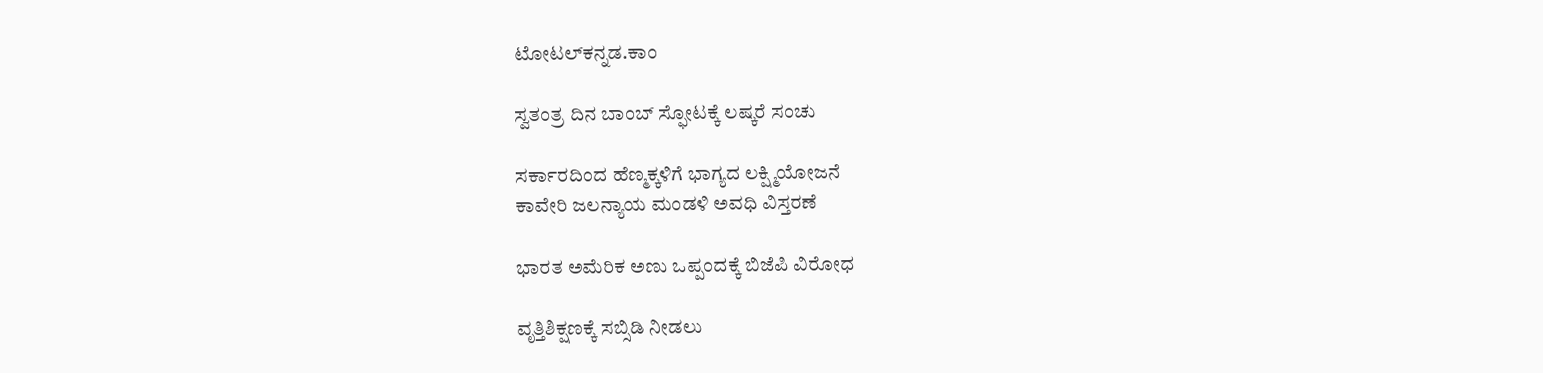ಟೋಟಲ್‌ಕನ್ನಡ.ಕಾಂ

ಸ್ವತಂತ್ರ ದಿನ ಬಾಂಬ್ ಸ್ಫೋಟಕ್ಕೆ ಲಷ್ಕರೆ ಸಂಚು

ಸರ್ಕಾರದಿಂದ ಹೆಣ್ಮಕ್ಕಳಿಗೆ ಭಾಗ್ಯದ ಲಕ್ಷ್ಮಿಯೋಜನೆ
ಕಾವೇರಿ ಜಲನ್ಯಾಯ ಮಂಡಳಿ ಅವಧಿ ವಿಸ್ತರಣೆ

ಭಾರತ ಅಮೆರಿಕ ಅಣು ಒಪ್ಪಂದಕ್ಕೆ ಬಿಜೆಪಿ ವಿರೋಧ

ವೃತ್ತಿಶಿಕ್ಷಣಕ್ಕೆ ಸಬ್ಸಿಡಿ ನೀಡಲು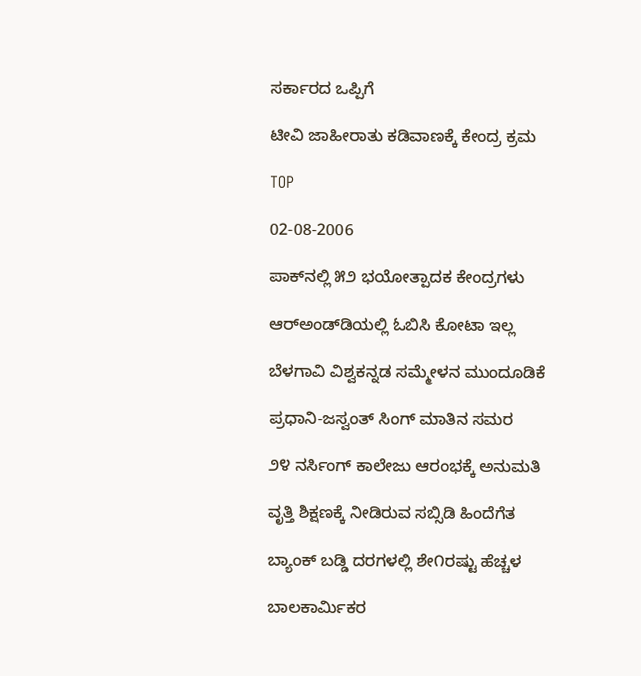ಸರ್ಕಾರದ ಒಪ್ಪಿಗೆ

ಟೀವಿ ಜಾಹೀರಾತು ಕಡಿವಾಣಕ್ಕೆ ಕೇಂದ್ರ ಕ್ರಮ

TOP

02-08-2006

ಪಾಕ್‌ನಲ್ಲಿ ೫೨ ಭಯೋತ್ಪಾದಕ ಕೇಂದ್ರಗಳು

ಆರ್‌ಅಂಡ್‌ಡಿಯಲ್ಲಿ ಓಬಿಸಿ ಕೋಟಾ ಇಲ್ಲ

ಬೆಳಗಾವಿ ವಿಶ್ವಕನ್ನಡ ಸಮ್ಮೇಳನ ಮುಂದೂಡಿಕೆ

ಪ್ರಧಾನಿ-ಜಸ್ವಂತ್ ಸಿಂಗ್ ಮಾತಿನ ಸಮರ

೨೪ ನರ್ಸಿಂಗ್ ಕಾಲೇಜು ಆರಂಭಕ್ಕೆ ಅನುಮತಿ

ವೃತ್ತಿ ಶಿಕ್ಷಣಕ್ಕೆ ನೀಡಿರುವ ಸಬ್ಸಿಡಿ ಹಿಂದೆಗೆತ

ಬ್ಯಾಂಕ್ ಬಡ್ಡಿ ದರಗಳಲ್ಲಿ ಶೇ೧ರಷ್ಟು ಹೆಚ್ಚಳ

ಬಾಲಕಾರ್ಮಿಕರ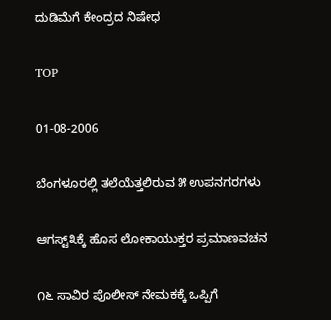ದುಡಿಮೆಗೆ ಕೇಂದ್ರದ ನಿಷೇಧ

TOP

01-08-2006

ಬೆಂಗಳೂರಲ್ಲಿ ತಲೆಯೆತ್ತಲಿರುವ ೫ ಉಪನಗರಗಳು

ಆಗಸ್ಟ್೩ಕ್ಕೆ ಹೊಸ ಲೋಕಾಯುಕ್ತರ ಪ್ರಮಾಣವಚನ

೧೬ ಸಾವಿರ ಪೊಲೀಸ್ ನೇಮಕಕ್ಕೆ ಒಪ್ಪಿಗೆ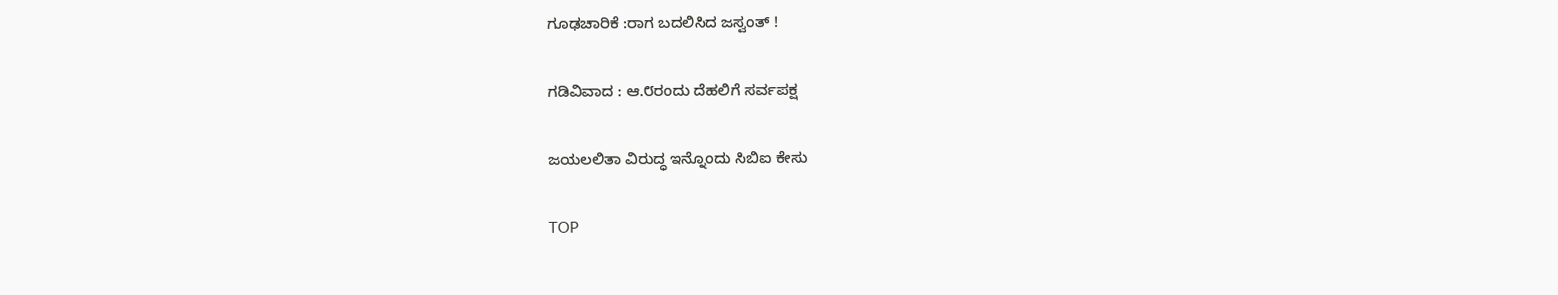ಗೂಢಚಾರಿಕೆ :ರಾಗ ಬದಲಿಸಿದ ಜಸ್ವಂತ್ !

ಗಡಿವಿವಾದ : ಆ.೮ರಂದು ದೆಹಲಿಗೆ ಸರ್ವಪಕ್ಷ

ಜಯಲಲಿತಾ ವಿರುದ್ಧ ಇನ್ನೊಂದು ಸಿಬಿಐ ಕೇಸು

TOP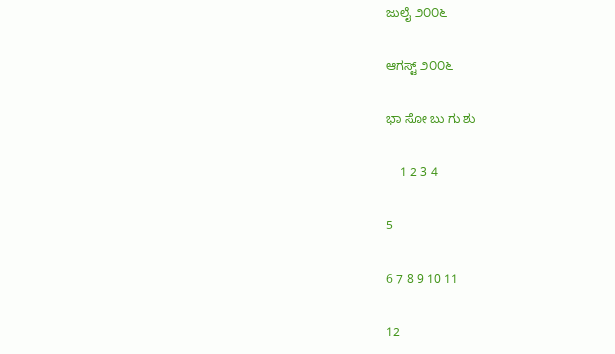ಜುಲೈ ೨೦೦೬

ಆಗಸ್ಟ್ ೨೦೦೬

ಭಾ ಸೋ ಬು ಗು ಶು

    1 2 3 4

5

6 7 8 9 10 11

12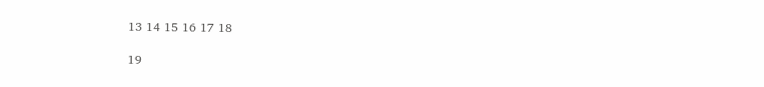13 14 15 16 17 18

19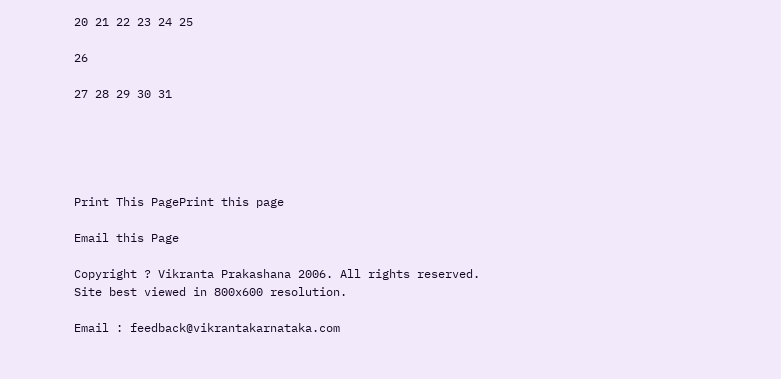20 21 22 23 24 25

26

27 28 29 30 31





Print This PagePrint this page

Email this Page

Copyright ? Vikranta Prakashana 2006. All rights reserved.
Site best viewed in 800x600 resolution.

Email : feedback@vikrantakarnataka.com